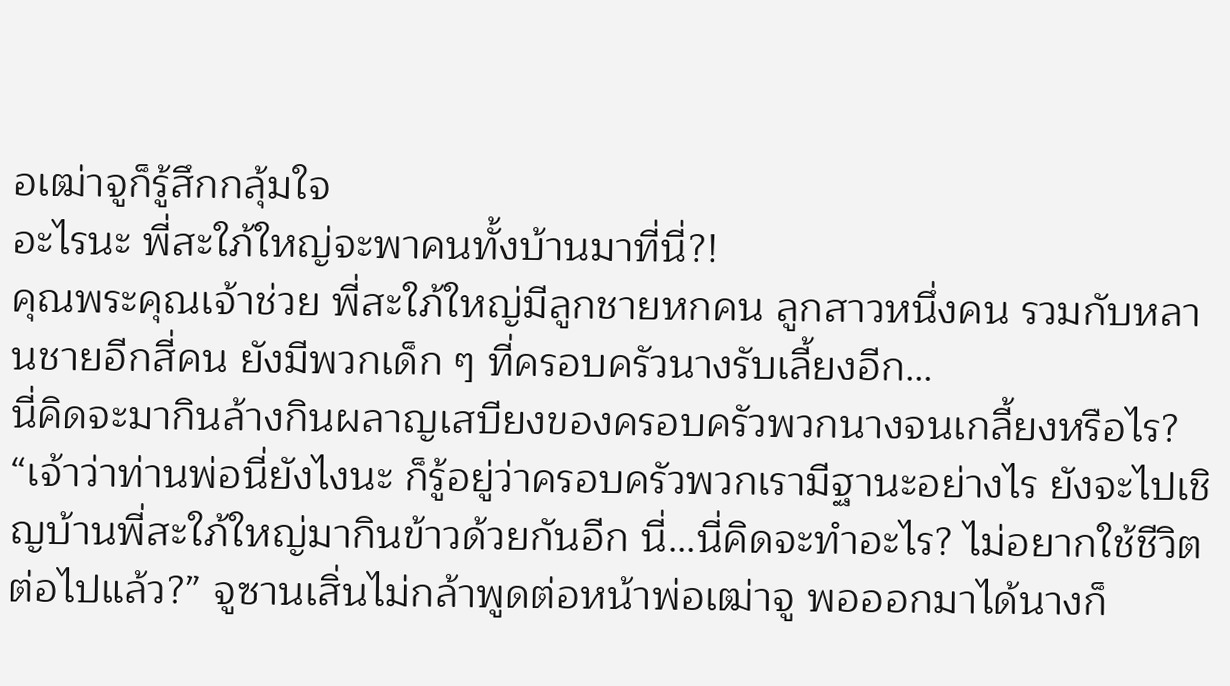อเฒ่าจูก็รู้สึกกลุ้มใจ
อะไรนะ พี่สะใภ้ใหญ่จะพาคนทั้งบ้านมาที่นี่?!
คุณพระคุณเจ้าช่วย พี่สะใภ้ใหญ่มีลูกชายหกคน ลูกสาวหนึ่งคน รวมกับหลานชายอีกสี่คน ยังมีพวกเด็ก ๆ ที่ครอบครัวนางรับเลี้ยงอีก…
นี่คิดจะมากินล้างกินผลาญเสบียงของครอบครัวพวกนางจนเกลี้ยงหรือไร?
“เจ้าว่าท่านพ่อนี่ยังไงนะ ก็รู้อยู่ว่าครอบครัวพวกเรามีฐานะอย่างไร ยังจะไปเชิญบ้านพี่สะใภ้ใหญ่มากินข้าวด้วยกันอีก นี่…นี่คิดจะทำอะไร? ไม่อยากใช้ชีวิตต่อไปแล้ว?” จูซานเสิ่นไม่กล้าพูดต่อหน้าพ่อเฒ่าจู พอออกมาได้นางก็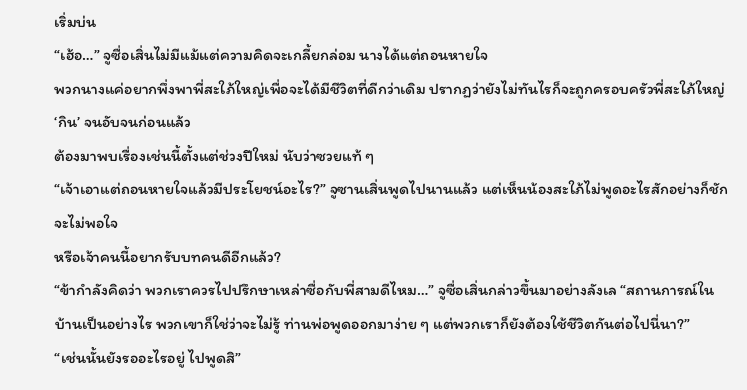เริ่มบ่น
“เฮ้อ…” จูซื่อเสิ่นไม่มีแม้แต่ความคิดจะเกลี้ยกล่อม นางได้แต่ถอนหายใจ
พวกนางแค่อยากพึ่งพาพี่สะใภ้ใหญ่เพื่อจะได้มีชีวิตที่ดีกว่าเดิม ปรากฏว่ายังไม่ทันไรก็จะถูกครอบครัวพี่สะใภ้ใหญ่ ‘กิน’ จนอับจนก่อนแล้ว
ต้องมาพบเรื่องเช่นนี้ตั้งแต่ช่วงปีใหม่ นับว่าซวยแท้ ๆ
“เจ้าเอาแต่ถอนหายใจแล้วมีประโยชน์อะไร?” จูซานเสิ่นพูดไปนานแล้ว แต่เห็นน้องสะใภ้ไม่พูดอะไรสักอย่างก็ชักจะไม่พอใจ
หรือเจ้าคนนี้อยากรับบทคนดีอีกแล้ว?
“ข้ากำลังคิดว่า พวกเราควรไปปรึกษาเหล่าซื่อกับพี่สามดีไหม…” จูซื่อเสิ่นกล่าวขึ้นมาอย่างลังเล “สถานการณ์ในบ้านเป็นอย่างไร พวกเขาก็ใช่ว่าจะไม่รู้ ท่านพ่อพูดออกมาง่าย ๆ แต่พวกเราก็ยังต้องใช้ชีวิตกันต่อไปนี่นา?”
“เช่นนั้นยังรออะไรอยู่ ไปพูดสิ”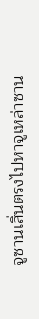จูซานเสิ่นตรงไปหาจูเหล่าซาน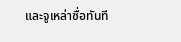และจูเหล่าซื่อทันที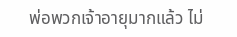พ่อพวกเจ้าอายุมากแล้ว ไม่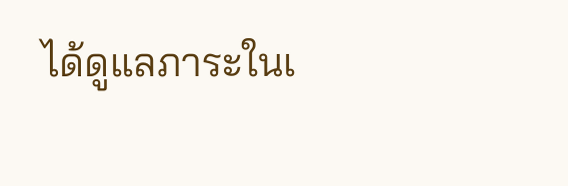ได้ดูแลภาระในเ